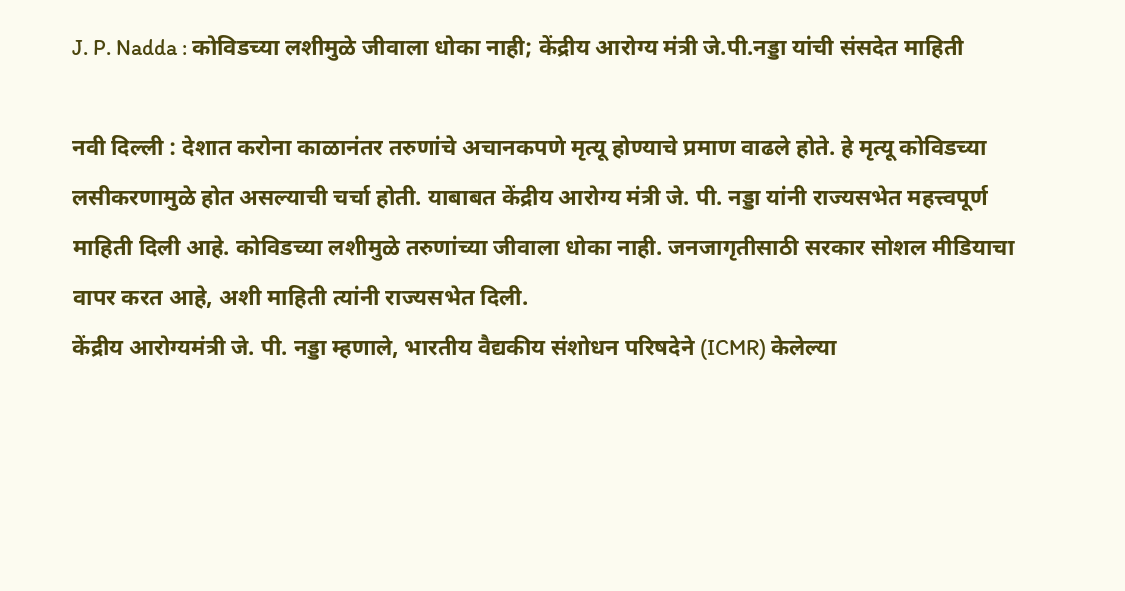J. P. Nadda : कोविडच्या लशीमुळे जीवाला धोका नाही; केंद्रीय आरोग्य मंत्री जे.पी.नड्डा यांची संसदेत माहिती

नवी दिल्ली : देशात करोना काळानंतर तरुणांचे अचानकपणे मृत्यू होण्याचे प्रमाण वाढले होते. हे मृत्यू कोविडच्या लसीकरणामुळे होत असल्याची चर्चा होती. याबाबत केंद्रीय आरोग्य मंत्री जे. पी. नड्डा यांनी राज्यसभेत महत्त्वपूर्ण माहिती दिली आहे. कोविडच्या लशीमुळे तरुणांच्या जीवाला धोका नाही. जनजागृतीसाठी सरकार सोशल मीडियाचा वापर करत आहे, अशी माहिती त्यांनी राज्यसभेत दिली.
केंद्रीय आरोग्यमंत्री जे. पी. नड्डा म्हणाले, भारतीय वैद्यकीय संशोधन परिषदेने (ICMR) केलेल्या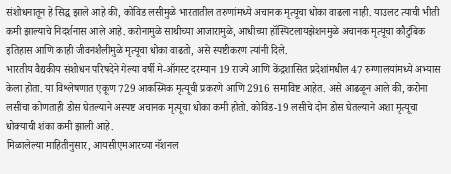संशोधनातून हे सिद्ध झाले आहे की, कोविड लसीमुळे भारतातील तरुणांमध्ये अचानक मृत्यूचा धोका वाढला नाही. याउलट त्याची भीती कमी झाल्याचे निदर्शनास आले आहे. करोनामुळे साथीच्या आजारामुळे, आधीच्या हॉस्पिटलायझेशनमुळे अचानक मृत्यूचा कौटुंबिक इतिहास आणि काही जीवनशैलीमुळे मृत्यूचा धोका वाढतो, असे स्पष्टीकरण त्यांनी दिले.
भारतीय वैद्यकीय संशोधन परिषदेने गेल्या वर्षी मे-ऑगस्ट दरम्यान 19 राज्ये आणि केंद्रशासित प्रदेशांमधील 47 रुग्णालयांमध्ये अभ्यास केला होता. या विश्लेषणात एकूण 729 आकस्मिक मृत्यूची प्रकरणे आणि 2916 समाविष्ट आहेत. असे आढळून आले की, करोना लसीचा कोणताही डोस घेतल्याने अस्पष्ट अचानक मृत्यूचा धोका कमी होतो. कोविड-19 लसीचे दोन डोस घेतल्याने अशा मृत्यूचा धोक्याची शंका कमी झाली आहे.
मिळालेल्या माहितीनुसार, आयसीएमआरच्या नॅशनल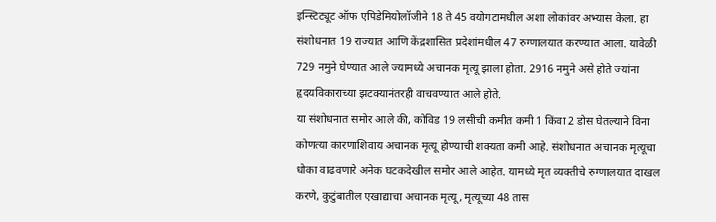इन्स्टिट्यूट ऑफ एपिडेमियोलॉजीने 18 ते 45 वयोगटामधील अशा लोकांवर अभ्यास केला. हा संशोधनात 19 राज्यात आणि केंद्रशासित प्रदेशांमधील 47 रुग्णालयात करण्यात आला. यावेळी 729 नमुने घेण्यात आले ज्यामध्ये अचानक मृत्यू झाला होता. 2916 नमुने असे होते ज्यांना हृदयविकाराच्या झटक्यानंतरही वाचवण्यात आले होते.
या संशोधनात समोर आले की, कोविड 19 लसीची कमीत कमी 1 किंवा 2 डोस घेतल्याने विना कोणत्या कारणाशिवाय अचानक मृत्यू होण्याची शक्यता कमी आहे. संशोधनात अचानक मृत्यूचा धोका वाढवणारे अनेक घटकदेखील समोर आले आहेत. यामध्ये मृत व्यक्तीचे रुग्णालयात दाखल करणे, कुटुंबातील एखाद्याचा अचानक मृत्यू, मृत्यूच्या 48 तास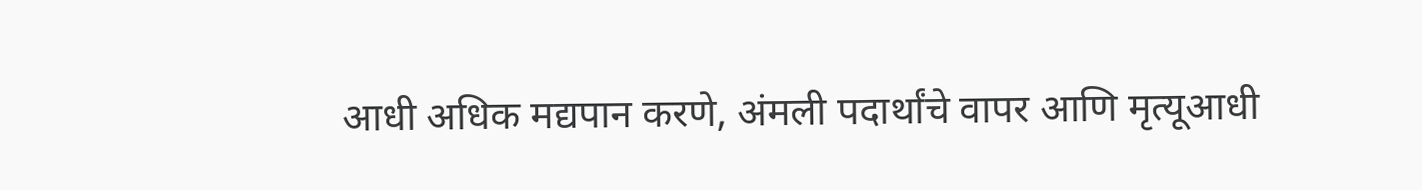आधी अधिक मद्यपान करणे, अंमली पदार्थांचे वापर आणि मृत्यूआधी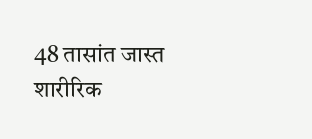48 तासांत जास्त शारीरिक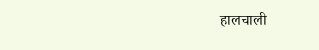हालचाली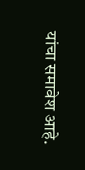यांचा समावेश आहे.